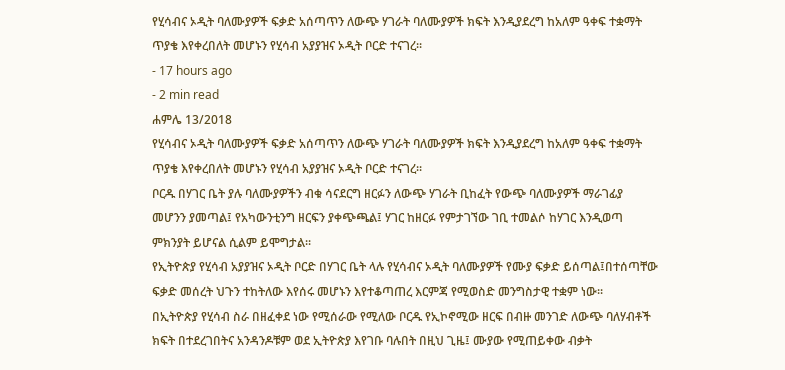የሂሳብና ኦዲት ባለሙያዎች ፍቃድ አሰጣጥን ለውጭ ሃገራት ባለሙያዎች ክፍት እንዲያደረግ ከአለም ዓቀፍ ተቋማት ጥያቄ እየቀረበለት መሆኑን የሂሳብ አያያዝና ኦዲት ቦርድ ተናገረ፡፡
- 17 hours ago
- 2 min read
ሐምሌ 13/2018
የሂሳብና ኦዲት ባለሙያዎች ፍቃድ አሰጣጥን ለውጭ ሃገራት ባለሙያዎች ክፍት እንዲያደረግ ከአለም ዓቀፍ ተቋማት ጥያቄ እየቀረበለት መሆኑን የሂሳብ አያያዝና ኦዲት ቦርድ ተናገረ፡፡
ቦርዱ በሃገር ቤት ያሉ ባለሙያዎችን ብቁ ሳናደርግ ዘርፉን ለውጭ ሃገራት ቢከፈት የውጭ ባለሙያዎች ማራገፊያ መሆንን ያመጣል፤ የአካውንቲንግ ዘርፍን ያቀጭጫል፤ ሃገር ከዘርፉ የምታገኘው ገቢ ተመልሶ ከሃገር እንዲወጣ ምክንያት ይሆናል ሲልም ይሞግታል፡፡
የኢትዮጵያ የሂሳብ አያያዝና ኦዲት ቦርድ በሃገር ቤት ላሉ የሂሳብና ኦዲት ባለሙያዎች የሙያ ፍቃድ ይሰጣል፤በተሰጣቸው ፍቃድ መሰረት ህጉን ተከትለው እየሰሩ መሆኑን እየተቆጣጠረ እርምጃ የሚወስድ መንግስታዊ ተቋም ነው፡፡
በኢትዮጵያ የሂሳብ ስራ በዘፈቀደ ነው የሚሰራው የሚለው ቦርዱ የኢኮኖሚው ዘርፍ በብዙ መንገድ ለውጭ ባለሃብቶች ክፍት በተደረገበትና አንዳንዶቹም ወደ ኢትዮጵያ እየገቡ ባሉበት በዚህ ጊዜ፤ ሙያው የሚጠይቀው ብቃት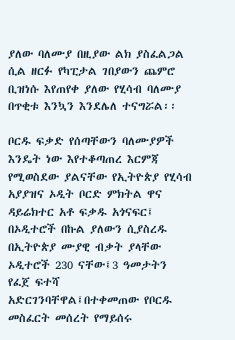ያለው ባለሙያ በዚያው ልክ ያስፈልጋል ሲል ዘርፉ የካፒታል ገበያውን ጨምሮ ቢዝነሱ እየጠየቀ ያለው የሂሳብ ባለሙያ በጥቂቱ እንኳን እንደሌለ ተናግሯል፡፡

ቦርዱ ፍቃድ የሰጣቸውን ባለሙያዎች እንዴት ነው እየተቆጣጠረ እርምጃ የሚወስደው ያልናቸው የኢትዮጵያ የሂሳብ አያያዝና ኦዲት ቦርድ ምክትል ዋና ዳይሬክተር አቶ ፍቃዱ አጎናፍር፤ በኦዲተሮች በኩል ያለውን ሲያስረዱ በኢትዮጵያ ሙያዊ ብቃት ያላቸው ኦዲተሮች 230 ናቸው፤3 ዓመታትን የፈጀ ፍተሻ አድርገንባቸዋል፤በተቀመጠው የቦርዱ መስፈርት መሰረት የማይሰሩ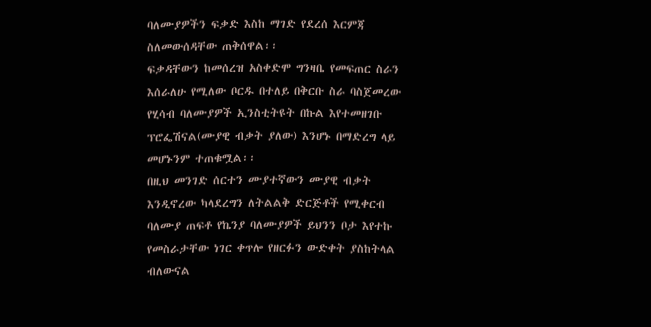ባለሙያዎችን ፍቃድ እስከ ማገድ የደረሰ እርምጃ ስለመውሰዳቸው ጠቅሰዋል፡፡
ፍቃዳቸውን ከመሰረዝ አስቀድሞ ግንዛቤ የመፍጠር ስራን እሰራለሁ የሚለው ቦርዱ በተለይ በቅርቡ ስራ ባስጀመረው የሂሳብ ባለሙያዎች ኢንስቲትዩት በኩል እየተመዘገቡ ፕሮፌሽናል(ሙያዊ ብቃት ያለው) እንሆኑ በማድረግ ላይ መሆኑንም ተጠቁሟል፡፡
በዚህ መንገድ ሰርተን ሙያተኛውን ሙያዊ ብቃት እንዲኖረው ካላደረግን ለትልልቅ ድርጅቶች የሚቀርብ ባለሙያ ጠፍቶ የኬንያ ባለሙያዎች ይህንን ቦታ እየተኩ የመስራታቸው ነገር ቀጥሎ የዘርፉን ውድቀት ያስከትላል ብለውናል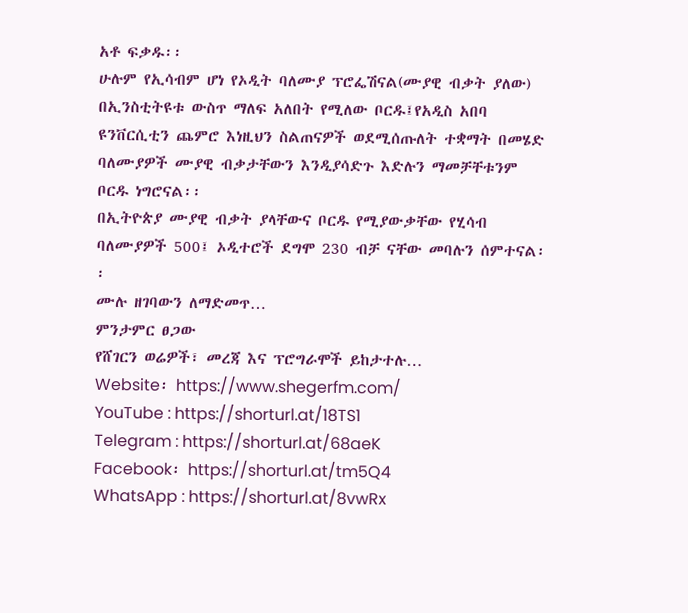አቶ ፍቃዱ፡፡
ሁሉም የኢሳብም ሆነ የኦዲት ባለሙያ ፕሮፌሽናል(ሙያዊ ብቃት ያለው) በኢንስቲትዩቱ ውስጥ ማለፍ አለበት የሚለው ቦርዱ፤የአዲስ አበባ ዩንቨርሲቲን ጨምሮ እነዚህን ስልጠናዎች ወደሚሰጡለት ተቋማት በመሄድ ባለሙያዎች ሙያዊ ብቃታቸውን እንዲያሳድጉ እድሉን ማመቻቸቱንም ቦርዱ ነግሮናል፡፡
በኢትዮጵያ ሙያዊ ብቃት ያላቸውና ቦርዱ የሚያውቃቸው የሂሳብ ባለሙያዎች 500፤ ኦዲተሮች ደግሞ 230 ብቻ ናቸው መባሉን ሰምተናል፡፡
ሙሉ ዘገባውን ለማድመጥ…
ምንታምር ፀጋው
የሸገርን ወሬዎች፣ መረጃ እና ፕሮግራሞች ይከታተሉ…
Website፡ https://www.shegerfm.com/
YouTube : https://shorturl.at/18TS1
Telegram : https://shorturl.at/68aeK
Facebook፡ https://shorturl.at/tm5Q4
WhatsApp : https://shorturl.at/8vwRx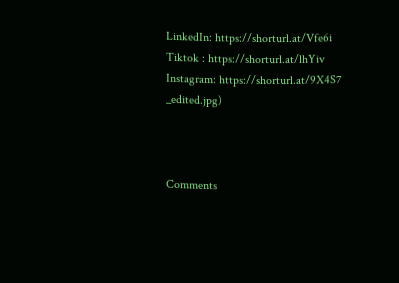LinkedIn: https://shorturl.at/Vfe6i
Tiktok : https://shorturl.at/lhYiv
Instagram: https://shorturl.at/9X4S7
_edited.jpg)



Comments